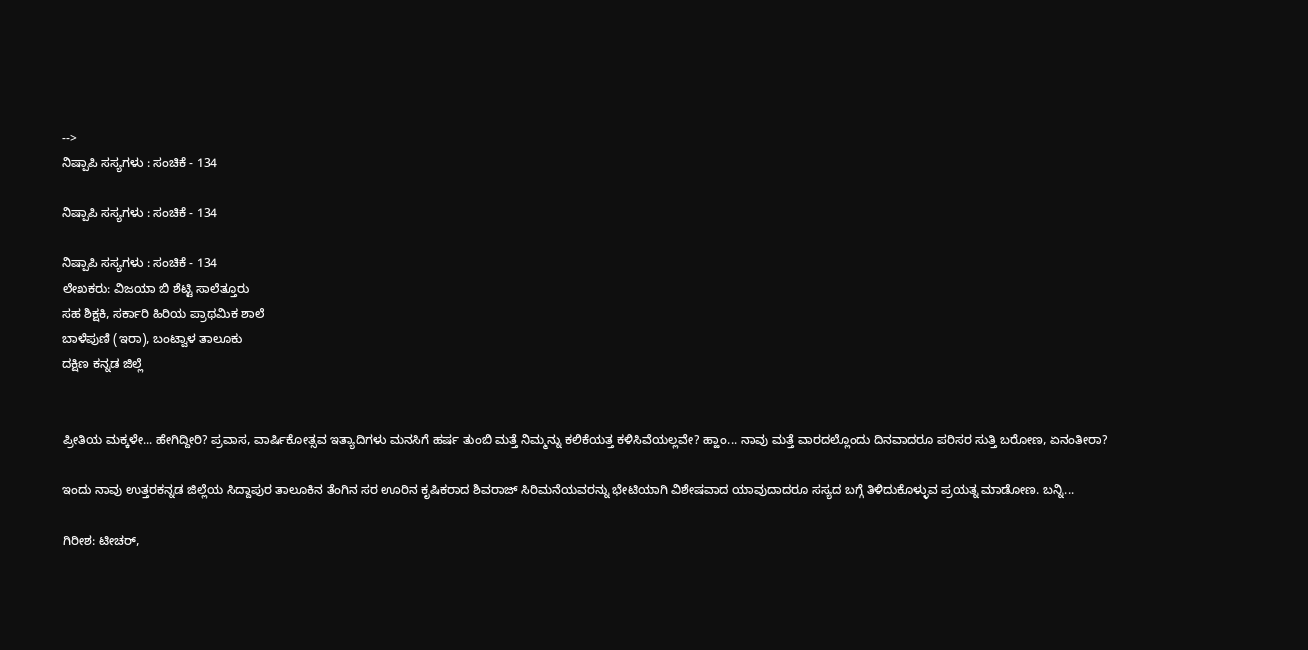-->
ನಿಷ್ಪಾಪಿ ಸಸ್ಯಗಳು : ಸಂಚಿಕೆ - 134

ನಿಷ್ಪಾಪಿ ಸಸ್ಯಗಳು : ಸಂಚಿಕೆ - 134

ನಿಷ್ಪಾಪಿ ಸಸ್ಯಗಳು : ಸಂಚಿಕೆ - 134
ಲೇಖಕರು: ವಿಜಯಾ ಬಿ ಶೆಟ್ಟಿ ಸಾಲೆತ್ತೂರು
ಸಹ ಶಿಕ್ಷಕಿ, ಸರ್ಕಾರಿ ಹಿರಿಯ ಪ್ರಾಥಮಿಕ ಶಾಲೆ
ಬಾಳೆಪುಣಿ (ಇರಾ), ಬಂಟ್ವಾಳ ತಾಲೂಕು
ದಕ್ಷಿಣ ಕನ್ನಡ ಜಿಲ್ಲೆ


ಪ್ರೀತಿಯ ಮಕ್ಕಳೇ... ಹೇಗಿದ್ದೀರಿ? ಪ್ರವಾಸ, ವಾರ್ಷಿಕೋತ್ಸವ ಇತ್ಯಾದಿಗಳು ಮನಸಿಗೆ ಹರ್ಷ ತುಂಬಿ ಮತ್ತೆ ನಿಮ್ಮನ್ನು ಕಲಿಕೆಯತ್ತ ಕಳಿಸಿವೆಯಲ್ಲವೇ? ಹ್ಹಾಂ... ನಾವು ಮತ್ತೆ ವಾರದಲ್ಲೊಂದು ದಿನವಾದರೂ ಪರಿಸರ ಸುತ್ತಿ ಬರೋಣ, ಏನಂತೀರಾ?

ಇಂದು ನಾವು ಉತ್ತರಕನ್ನಡ ಜಿಲ್ಲೆಯ ಸಿದ್ದಾಪುರ ತಾಲೂಕಿನ ತೆಂಗಿನ ಸರ ಊರಿನ ಕೃಷಿಕರಾದ ಶಿವರಾಜ್ ಸಿರಿಮನೆಯವರನ್ನು ಭೇಟಿಯಾಗಿ ವಿಶೇಷವಾದ ಯಾವುದಾದರೂ ಸಸ್ಯದ ಬಗ್ಗೆ ತಿಳಿದುಕೊಳ್ಳುವ ಪ್ರಯತ್ನ ಮಾಡೋಣ. ಬನ್ನಿ...

ಗಿರೀಶ: ಟೀಚರ್,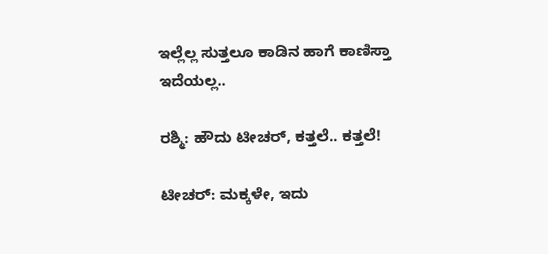ಇಲ್ಲೆಲ್ಲ ಸುತ್ತಲೂ ಕಾಡಿನ ಹಾಗೆ ಕಾಣಿಸ್ತಾ ಇದೆಯಲ್ಲ..

ರಶ್ಮಿ: ಹೌದು ಟೀಚರ್, ಕತ್ತಲೆ.. ಕತ್ತಲೆ!

ಟೀಚರ್: ಮಕ್ಕಳೇ, ಇದು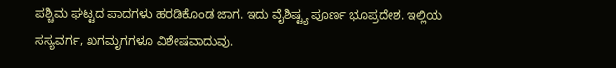ಪಶ್ಚಿಮ ಘಟ್ಟದ ಪಾದಗಳು ಹರಡಿಕೊಂಡ ಜಾಗ. ಇದು ವೈಶಿಷ್ಟ್ಯ ಪೂರ್ಣ ಭೂಪ್ರದೇಶ. ಇಲ್ಲಿಯ ಸಸ್ಯವರ್ಗ, ಖಗಮೃಗಗಳೂ ವಿಶೇಷವಾದುವು.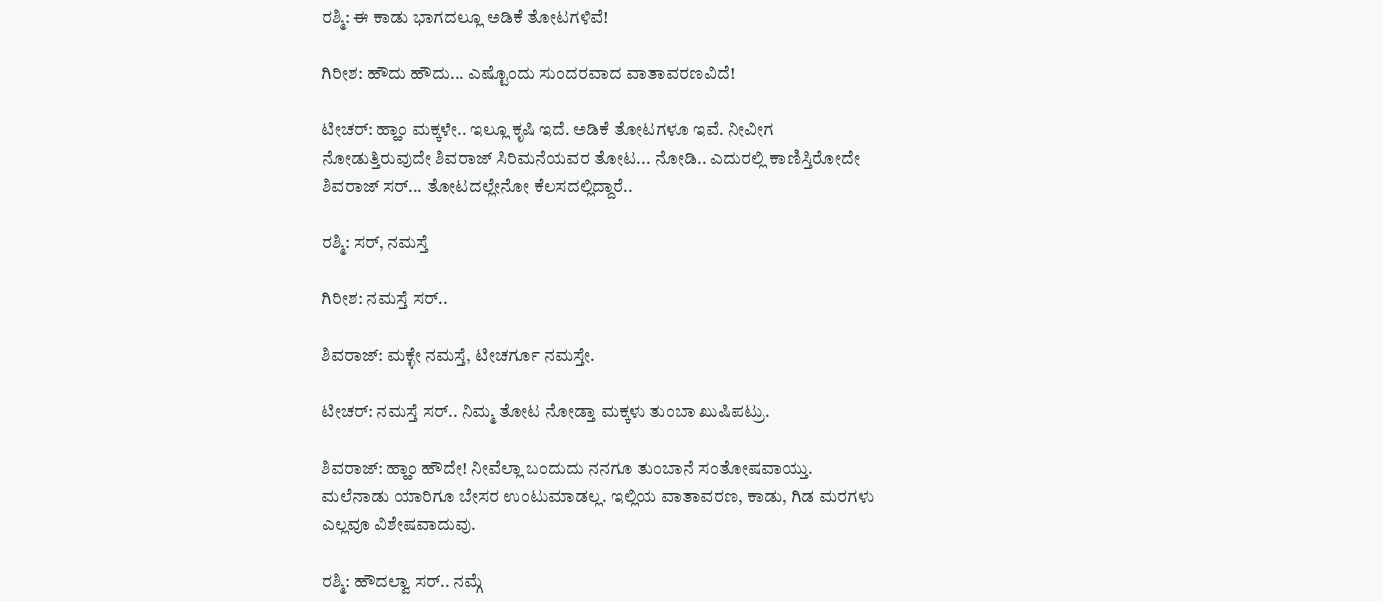ರಶ್ಮಿ: ಈ ಕಾಡು ಭಾಗದಲ್ಲೂ ಅಡಿಕೆ ತೋಟಗಳಿವೆ!

ಗಿರೀಶ: ಹೌದು ಹೌದು... ಎಷ್ಟೊಂದು ಸುಂದರವಾದ ವಾತಾವರಣವಿದೆ!

ಟೀಚರ್: ಹ್ಹಾಂ ಮಕ್ಕಳೇ.. ಇಲ್ಲೂ ಕೃಷಿ ಇದೆ. ಅಡಿಕೆ ತೋಟಗಳೂ ಇವೆ. ನೀವೀಗ ನೋಡುತ್ತಿರುವುದೇ ಶಿವರಾಜ್ ಸಿರಿಮನೆಯವರ ತೋಟ... ನೋಡಿ.. ಎದುರಲ್ಲಿ ಕಾಣಿಸ್ತಿರೋದೇ ಶಿವರಾಜ್ ಸರ್... ತೋಟದಲ್ಲೇನೋ ಕೆಲಸದಲ್ಲಿದ್ದಾರೆ..

ರಶ್ಮಿ: ಸರ್, ನಮಸ್ತೆ

ಗಿರೀಶ: ನಮಸ್ತೆ ಸರ್..

ಶಿವರಾಜ್: ಮಕ್ಳೇ ನಮಸ್ತೆ, ಟೀಚರ್ಗೂ ನಮಸ್ತೇ.

ಟೀಚರ್: ನಮಸ್ತೆ ಸರ್.. ನಿಮ್ಮ ತೋಟ ನೋಡ್ತಾ ಮಕ್ಕಳು ತುಂಬಾ ಖುಷಿಪಟ್ರು.

ಶಿವರಾಜ್: ಹ್ಹಾಂ ಹೌದೇ! ನೀವೆಲ್ಲಾ ಬಂದುದು ನನಗೂ ತುಂಬಾನೆ ಸಂತೋಷವಾಯ್ತು. ಮಲೆನಾಡು ಯಾರಿಗೂ ಬೇಸರ ಉಂಟುಮಾಡಲ್ಲ. ಇಲ್ಲಿಯ ವಾತಾವರಣ, ಕಾಡು, ಗಿಡ ಮರಗಳು ಎಲ್ಲವೂ ವಿಶೇಷವಾದುವು.

ರಶ್ಮಿ: ಹೌದಲ್ವಾ ಸರ್.. ನಮ್ಗೆ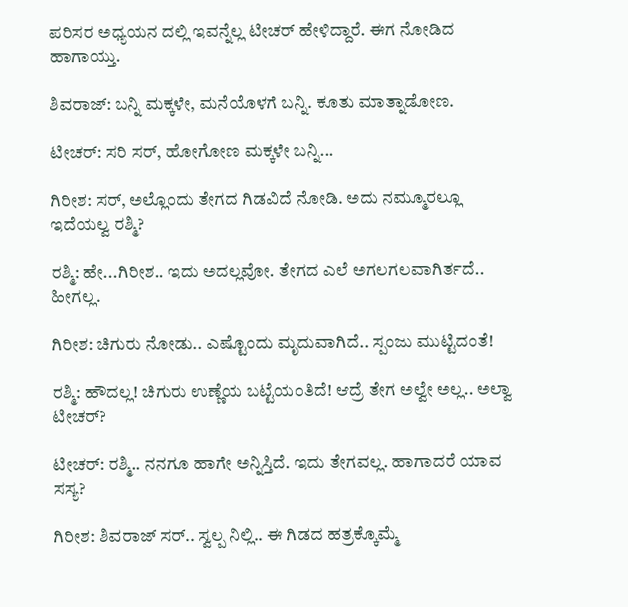ಪರಿಸರ ಅಧ್ಯಯನ ದಲ್ಲಿ ಇವನ್ನೆಲ್ಲ ಟೀಚರ್ ಹೇಳಿದ್ದಾರೆ. ಈಗ ನೋಡಿದ ಹಾಗಾಯ್ತು.

ಶಿವರಾಜ್: ಬನ್ನಿ ಮಕ್ಕಳೇ, ಮನೆಯೊಳಗೆ ಬನ್ನಿ. ಕೂತು ಮಾತ್ನಾಡೋಣ.

ಟೀಚರ್: ಸರಿ ಸರ್, ಹೋಗೋಣ ಮಕ್ಕಳೇ ಬನ್ನಿ...

ಗಿರೀಶ: ಸರ್, ಅಲ್ಲೊಂದು ತೇಗದ ಗಿಡವಿದೆ ನೋಡಿ. ಅದು ನಮ್ಮೂರಲ್ಲೂ ಇದೆಯಲ್ವ ರಶ್ಮಿ?

ರಶ್ಮಿ: ಹೇ...ಗಿರೀಶ.. ಇದು ಅದಲ್ಲವೋ. ತೇಗದ ಎಲೆ ಅಗಲಗಲವಾಗಿರ್ತದೆ.. ಹೀಗಲ್ಲ.

ಗಿರೀಶ: ಚಿಗುರು ನೋಡು.. ಎಷ್ಟೊಂದು ಮೃದುವಾಗಿದೆ.. ಸ್ಪಂಜು ಮುಟ್ಟಿದಂತೆ!

ರಶ್ಮಿ: ಹೌದಲ್ಲ! ಚಿಗುರು ಉಣ್ಣೆಯ ಬಟ್ಟೆಯಂತಿದೆ! ಆದ್ರೆ ತೇಗ ಅಲ್ವೇ ಅಲ್ಲ.. ಅಲ್ವಾ ಟೀಚರ್?

ಟೀಚರ್: ರಶ್ಮಿ.. ನನಗೂ ಹಾಗೇ ಅನ್ನಿಸ್ತಿದೆ. ಇದು ತೇಗವಲ್ಲ. ಹಾಗಾದರೆ ಯಾವ ಸಸ್ಯ?

ಗಿರೀಶ: ಶಿವರಾಜ್ ಸರ್.. ಸ್ವಲ್ಪ ನಿಲ್ಲಿ.. ಈ ಗಿಡದ ಹತ್ರಕ್ಕೊಮ್ಮೆ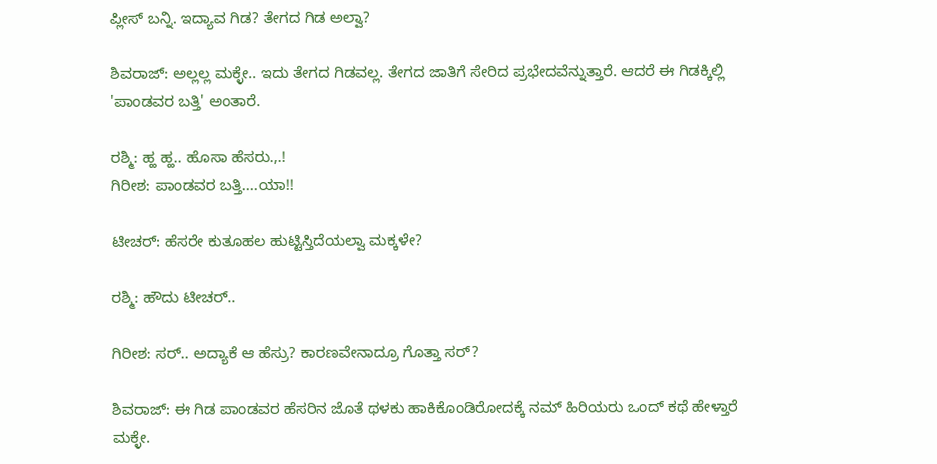ಪ್ಲೀಸ್ ಬನ್ನಿ. ಇದ್ಯಾವ ಗಿಡ? ತೇಗದ ಗಿಡ ಅಲ್ವಾ?

ಶಿವರಾಜ್: ಅಲ್ಲಲ್ಲ ಮಕ್ಳೇ.. ಇದು ತೇಗದ ಗಿಡವಲ್ಲ. ತೇಗದ ಜಾತಿಗೆ ಸೇರಿದ ಪ್ರಭೇದವೆನ್ನುತ್ತಾರೆ. ಆದರೆ ಈ ಗಿಡಕ್ಕಿಲ್ಲಿ 'ಪಾಂಡವರ ಬತ್ತಿ' ಅಂತಾರೆ.

ರಶ್ಮಿ: ಹ್ಹ ಹ್ಹ.. ಹೊಸಾ ಹೆಸರು.,.!
ಗಿರೀಶ: ಪಾಂಡವರ ಬತ್ತಿ....ಯಾ!!

ಟೀಚರ್: ಹೆಸರೇ ಕುತೂಹಲ ಹುಟ್ಟಿಸ್ತಿದೆಯಲ್ವಾ ಮಕ್ಕಳೇ?

ರಶ್ಮಿ: ಹೌದು ಟೀಚರ್..

ಗಿರೀಶ: ಸರ್.. ಅದ್ಯಾಕೆ ಆ ಹೆಸ್ರು? ಕಾರಣವೇನಾದ್ರೂ ಗೊತ್ತಾ ಸರ್?

ಶಿವರಾಜ್: ಈ ಗಿಡ ಪಾಂಡವರ ಹೆಸರಿನ ಜೊತೆ ಥಳಕು ಹಾಕಿಕೊಂಡಿರೋದಕ್ಕೆ ನಮ್ ಹಿರಿಯರು ಒಂದ್ ಕಥೆ ಹೇಳ್ತಾರೆ ಮಕ್ಳೇ.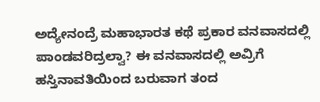ಅದ್ಯೇನಂದ್ರೆ ಮಹಾಭಾರತ ಕಥೆ ಪ್ರಕಾರ ವನವಾಸದಲ್ಲಿ ಪಾಂಡವರಿದ್ರಲ್ವಾ? ಈ ವನವಾಸದಲ್ಲಿ ಅವ್ರಿಗೆ ಹಸ್ತಿನಾವತಿಯಿಂದ ಬರುವಾಗ ತಂದ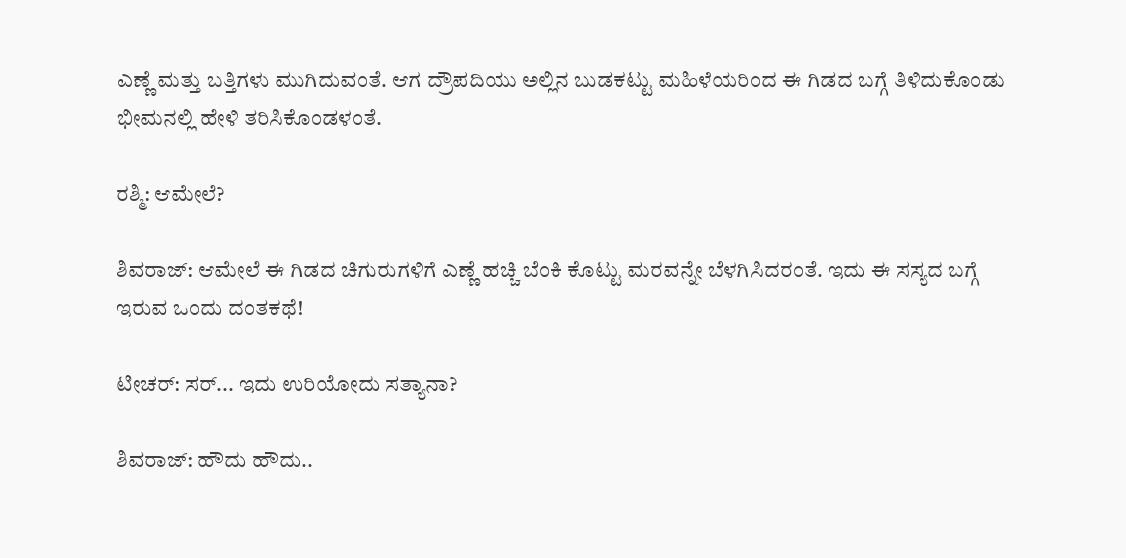ಎಣ್ಣೆ ಮತ್ತು ಬತ್ತಿಗಳು ಮುಗಿದುವಂತೆ. ಆಗ ದ್ರೌಪದಿಯು ಅಲ್ಲಿನ ಬುಡಕಟ್ಟು ಮಹಿಳೆಯರಿಂದ‌ ಈ ಗಿಡದ ಬಗ್ಗೆ ತಿಳಿದುಕೊಂಡು ಭೀಮನಲ್ಲಿ ಹೇಳಿ ತರಿಸಿಕೊಂಡಳಂತೆ.

ರಶ್ಮಿ: ಆಮೇಲೆ?

ಶಿವರಾಜ್: ಆಮೇಲೆ ಈ ಗಿಡದ ಚಿಗುರುಗಳಿಗೆ ಎಣ್ಣೆ ಹಚ್ಚಿ ಬೆಂಕಿ ಕೊಟ್ಟು ಮರವನ್ನೇ ಬೆಳಗಿಸಿದರಂತೆ. ಇದು ಈ ಸಸ್ಯದ ಬಗ್ಗೆ ಇರುವ ಒಂದು ದಂತಕಥೆ!

ಟೀಚರ್: ಸರ್... ಇದು ಉರಿಯೋದು ಸತ್ಯಾನಾ?

ಶಿವರಾಜ್: ಹೌದು ಹೌದು..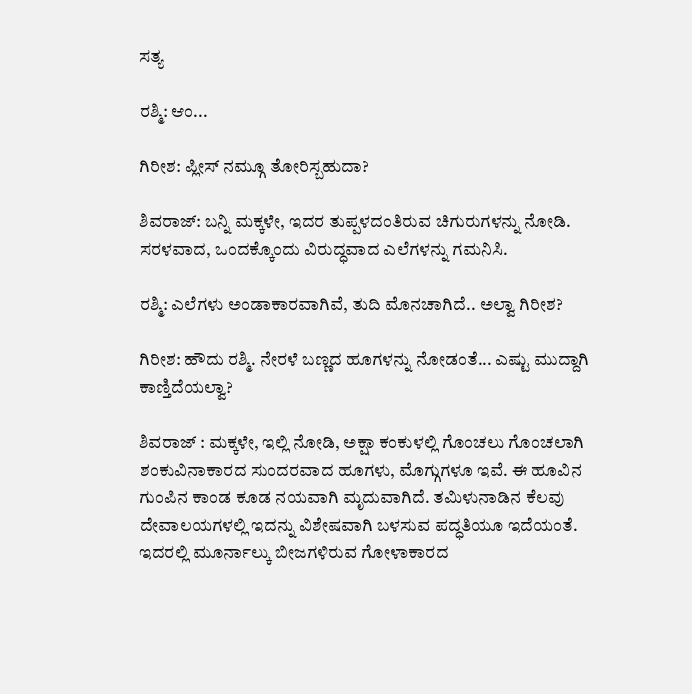ಸತ್ಯ

ರಶ್ಮಿ: ಆಂ...

ಗಿರೀಶ: ಪ್ಲೀಸ್ ನಮ್ಗೂ ತೋರಿಸ್ಬಹುದಾ?

ಶಿವರಾಜ್: ಬನ್ನಿ ಮಕ್ಕಳೇ, ಇದರ ತುಪ್ಪಳದಂತಿರುವ ಚಿಗುರುಗಳನ್ನು ನೋಡಿ. ಸರಳವಾದ, ಒಂದಕ್ಕೊಂದು ವಿರುದ್ಧವಾದ ಎಲೆಗಳನ್ನು ಗಮನಿಸಿ.

ರಶ್ಮಿ: ಎಲೆಗಳು ಅಂಡಾಕಾರವಾಗಿವೆ, ತುದಿ ಮೊನಚಾಗಿದೆ.. ಅಲ್ವಾ ಗಿರೀಶ?

ಗಿರೀಶ: ಹೌದು ರಶ್ಮಿ. ನೇರಳೆ ಬಣ್ಣದ ಹೂಗಳನ್ನು ನೋಡಂತೆ... ಎಷ್ಟು ಮುದ್ದಾಗಿ ಕಾಣ್ತಿದೆಯಲ್ವಾ?

ಶಿವರಾಜ್ : ಮಕ್ಕಳೇ, ಇಲ್ಲಿ ನೋಡಿ, ಅಕ್ಷಾ ಕಂಕುಳಲ್ಲಿ ಗೊಂಚಲು ಗೊಂಚಲಾಗಿ ಶಂಕುವಿನಾಕಾರದ ಸುಂದರವಾದ ಹೂಗಳು, ಮೊಗ್ಗುಗಳೂ ಇವೆ. ಈ ಹೂವಿನ ಗುಂಪಿನ ಕಾಂಡ ಕೂಡ ನಯವಾಗಿ ಮೃದುವಾಗಿದೆ. ತಮಿಳುನಾಡಿನ ಕೆಲವು ದೇವಾಲಯಗಳಲ್ಲಿ ಇದನ್ನು ವಿಶೇಷವಾಗಿ ಬಳಸುವ ಪದ್ಧತಿಯೂ ಇದೆಯಂತೆ. ಇದರಲ್ಲಿ ಮೂರ್ನಾಲ್ಕು ಬೀಜಗಳಿರುವ ಗೋಳಾಕಾರದ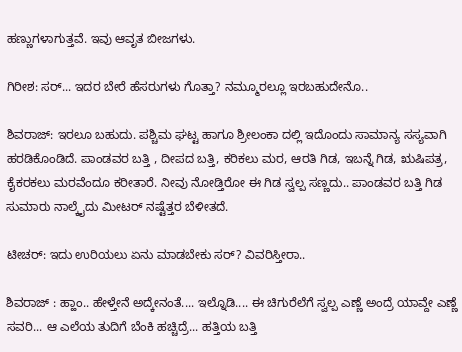ಹಣ್ಣುಗಳಾಗುತ್ತವೆ. ಇವು ಆವೃತ ಬೀಜಗಳು.

ಗಿರೀಶ: ಸರ್... ಇದರ ಬೇರೆ ಹೆಸರುಗಳು ಗೊತ್ತಾ? ನಮ್ಮೂರಲ್ಲೂ ಇರಬಹುದೇನೊ..

ಶಿವರಾಜ್: ಇರಲೂ ಬಹುದು. ಪಶ್ಚಿಮ ಘಟ್ಟ ಹಾಗೂ ಶ್ರೀಲಂಕಾ ದಲ್ಲಿ ಇದೊಂದು ಸಾಮಾನ್ಯ ಸಸ್ಯವಾಗಿ ಹರಡಿಕೊಂಡಿದೆ. ಪಾಂಡವರ ಬತ್ತಿ , ದೀಪದ ಬತ್ತಿ, ಕರಿಕಲು ಮರ, ಆರತಿ ಗಿಡ, ಇಬನ್ನೆ ಗಿಡ, ಋಷಿಪತ್ರ, ಕೈಕರಕಲು ಮರವೆಂದೂ ಕರೀತಾರೆ. ನೀವು ನೋಡ್ತಿರೋ ಈ ಗಿಡ ಸ್ವಲ್ಪ ಸಣ್ಣದು.. ಪಾಂಡವರ ಬತ್ತಿ ಗಿಡ ಸುಮಾರು ನಾಲ್ಕೈದು ಮೀಟರ್ ನಷ್ಟೆತ್ತರ ಬೆಳೀತದೆ.

ಟೀಚರ್: ಇದು ಉರಿಯಲು ಏನು ಮಾಡಬೇಕು ಸರ್? ವಿವರಿಸ್ತೀರಾ..

ಶಿವರಾಜ್ : ಹ್ಹಾಂ.. ಹೇಳ್ತೇನೆ ಅದ್ಕೇನಂತೆ.... ಇಲ್ನೊಡಿ.... ಈ ಚಿಗುರೆಲೆಗೆ ಸ್ವಲ್ಪ ಎಣ್ಣೆ ಅಂದ್ರೆ ಯಾವ್ದೇ ಎಣ್ಣೆ ಸವರಿ... ಆ ಎಲೆಯ ತುದಿಗೆ ಬೆಂಕಿ ಹಚ್ಚಿದ್ರೆ... ಹತ್ತಿಯ ಬತ್ತಿ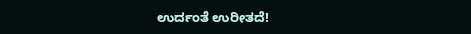ಉರ್ದಂತೆ ಉರೀತದೆ!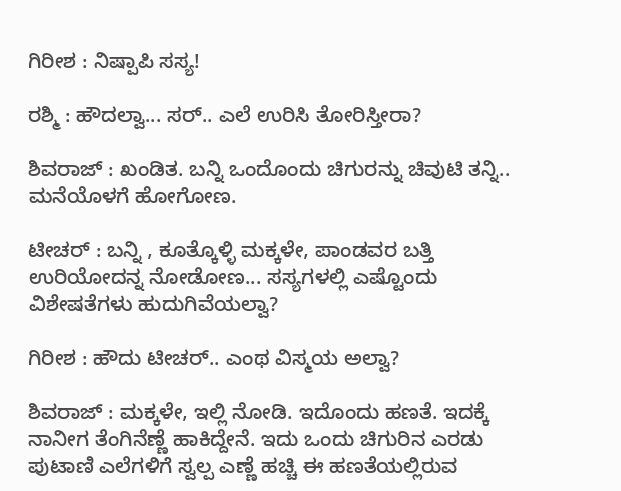ಗಿರೀಶ : ನಿಷ್ಪಾಪಿ ಸಸ್ಯ!

ರಶ್ಮಿ : ಹೌದಲ್ವಾ... ಸರ್.. ಎಲೆ ಉರಿಸಿ ತೋರಿಸ್ತೀರಾ?

ಶಿವರಾಜ್ : ಖಂಡಿತ. ಬನ್ನಿ ಒಂದೊಂದು ಚಿಗುರನ್ನು ಚಿವುಟಿ ತನ್ನಿ.. ಮನೆಯೊಳಗೆ ಹೋಗೋಣ.

ಟೀಚರ್ : ಬನ್ನಿ , ಕೂತ್ಕೊಳ್ಳಿ ಮಕ್ಕಳೇ, ಪಾಂಡವರ ಬತ್ತಿ ಉರಿಯೋದನ್ನ ನೋಡೋಣ... ಸಸ್ಯಗಳಲ್ಲಿ ಎಷ್ಟೊಂದು ವಿಶೇಷತೆಗಳು ಹುದುಗಿವೆಯಲ್ವಾ?

ಗಿರೀಶ : ಹೌದು ಟೀಚರ್.. ಎಂಥ ವಿಸ್ಮಯ ಅಲ್ವಾ?

ಶಿವರಾಜ್ : ಮಕ್ಕಳೇ, ಇಲ್ಲಿ ನೋಡಿ. ಇದೊಂದು ಹಣತೆ. ಇದಕ್ಕೆ ನಾನೀಗ ತೆಂಗಿನೆಣ್ಣೆ ಹಾಕಿದ್ದೇನೆ. ಇದು ಒಂದು ಚಿಗುರಿನ ಎರಡು ಪುಟಾಣಿ ಎಲೆಗಳಿಗೆ ಸ್ವಲ್ಪ ಎಣ್ಣೆ ಹಚ್ಚಿ ಈ ಹಣತೆಯಲ್ಲಿರುವ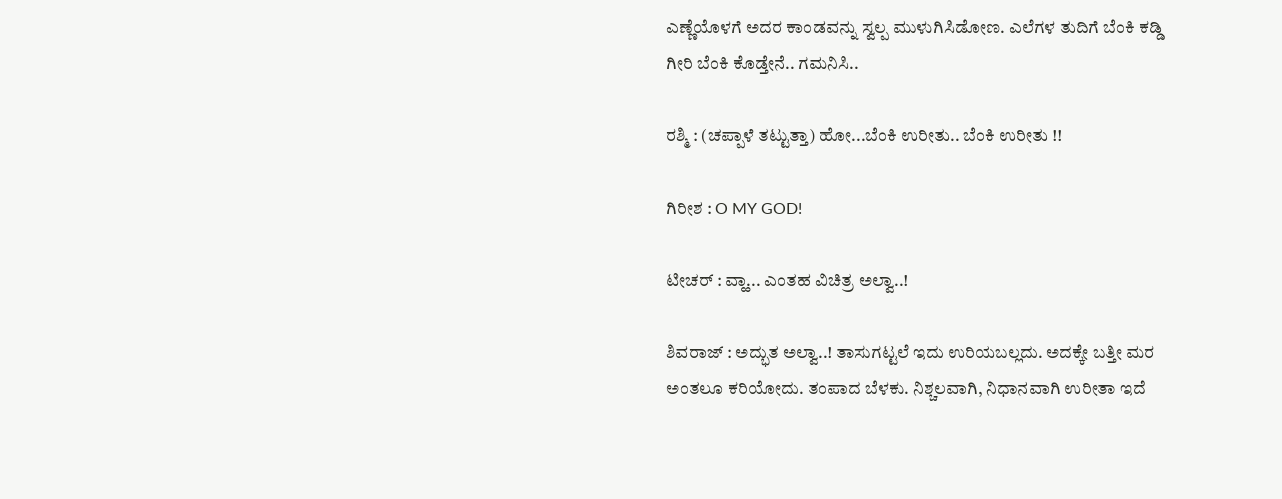ಎಣ್ಣೆಯೊಳಗೆ ಅದರ ಕಾಂಡವನ್ನು ಸ್ವಲ್ಪ ಮುಳುಗಿಸಿಡೋಣ. ಎಲೆಗಳ ತುದಿಗೆ ಬೆಂಕಿ ಕಡ್ಡಿ ಗೀರಿ ಬೆಂಕಿ ಕೊಡ್ತೇನೆ.. ಗಮನಿಸಿ..

ರಶ್ಮಿ : (ಚಪ್ಪಾಳೆ ತಟ್ಟುತ್ತಾ) ಹೋ...ಬೆಂಕಿ ಉರೀತು.. ಬೆಂಕಿ ಉರೀತು !!

ಗಿರೀಶ : O MY GOD!

ಟೀಚರ್ : ವ್ಹಾ... ಎಂತಹ ವಿಚಿತ್ರ ಅಲ್ವಾ..!

ಶಿವರಾಜ್ : ಅದ್ಭುತ ಅಲ್ವಾ..! ತಾಸುಗಟ್ಟಲೆ ಇದು ಉರಿಯಬಲ್ಲದು. ಅದಕ್ಕೇ ಬತ್ತೀ ಮರ ಅಂತಲೂ ಕರಿಯೋದು. ತಂಪಾದ ಬೆಳಕು. ನಿಶ್ಚಲವಾಗಿ, ನಿಧಾನವಾಗಿ ಉರೀತಾ ಇದೆ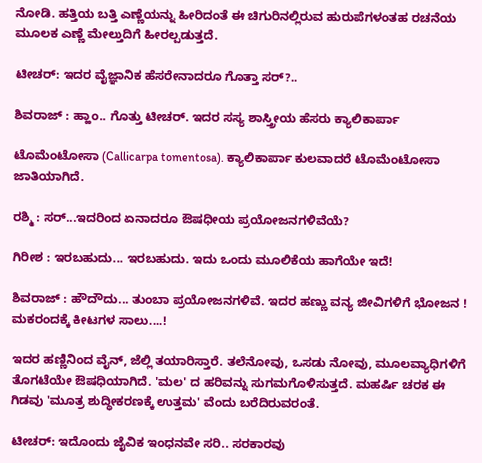ನೋಡಿ. ಹತ್ತಿಯ ಬತ್ತಿ ಎಣ್ಣೆಯನ್ನು ಹೀರಿದಂತೆ ಈ ಚಿಗುರಿನಲ್ಲಿರುವ ಹುರುಪೆಗಳಂತಹ ರಚನೆಯ ಮೂಲಕ ಎಣ್ಣೆ ಮೇಲ್ತುದಿಗೆ ಹೀರಲ್ಪಡುತ್ತದೆ.

ಟೀಚರ್: ಇದರ ವೈಜ್ಞಾನಿಕ ಹೆಸರೇನಾದರೂ ಗೊತ್ತಾ ಸರ್?..

ಶಿವರಾಜ್ : ಹ್ಹಾಂ.. ಗೊತ್ತು ಟೀಚರ್. ಇದರ ಸಸ್ಯ ಶಾಸ್ತ್ರೀಯ ಹೆಸರು ಕ್ಯಾಲಿಕಾರ್ಪಾ

ಟೊಮೆಂಟೋಸಾ (Callicarpa tomentosa). ಕ್ಯಾಲಿಕಾರ್ಪಾ ಕುಲವಾದರೆ ಟೊಮೆಂಟೋಸಾ ಜಾತಿಯಾಗಿದೆ.

ರಶ್ಮಿ : ಸರ್...ಇದರಿಂದ ಏನಾದರೂ ಔಷಧೀಯ ಪ್ರಯೋಜನಗಳಿವೆಯೆ?

ಗಿರೀಶ : ಇರಬಹುದು... ಇರಬಹುದು. ಇದು ಒಂದು ಮೂಲಿಕೆಯ ಹಾಗೆಯೇ ಇದೆ!

ಶಿವರಾಜ್ : ಹೌದೌದು... ತುಂಬಾ ಪ್ರಯೋಜನಗಳಿವೆ. ಇದರ ಹಣ್ಣು ವನ್ಯ ಜೀವಿಗಳಿಗೆ ಭೋಜನ ! ಮಕರಂದಕ್ಕೆ ಕೀಟಗಳ ಸಾಲು....!

ಇದರ ಹಣ್ಣಿನಿಂದ ವೈನ್, ಜೆಲ್ಲಿ ತಯಾರಿಸ್ತಾರೆ. ತಲೆನೋವು, ಒಸಡು ನೋವು, ಮೂಲವ್ಯಾಧಿಗಳಿಗೆ ತೊಗಟೆಯೇ ಔಷಧಿಯಾಗಿದೆ. 'ಮಲ' ದ ಹರಿವನ್ನು ಸುಗಮಗೊಳಿಸುತ್ತದೆ. ಮಹರ್ಷಿ ಚರಕ ಈ ಗಿಡವು 'ಮೂತ್ರ ಶುದ್ಧೀಕರಣಕ್ಕೆ ಉತ್ತಮ' ವೆಂದು ಬರೆದಿರುವರಂತೆ.

ಟೀಚರ್: ಇದೊಂದು ಜೈವಿಕ ಇಂಧನವೇ ಸರಿ.. ಸರಕಾರವು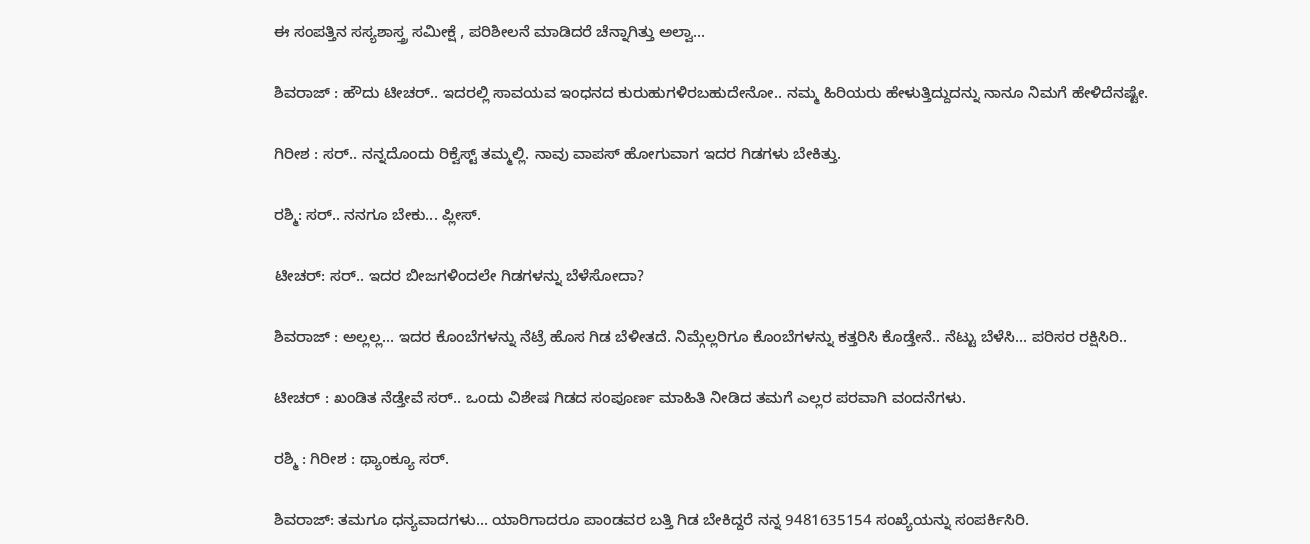ಈ ಸಂಪತ್ತಿನ ಸಸ್ಯಶಾಸ್ತ್ರ ಸಮೀಕ್ಷೆ , ಪರಿಶೀಲನೆ ಮಾಡಿದರೆ ಚೆನ್ನಾಗಿತ್ತು ಅಲ್ವಾ...

ಶಿವರಾಜ್ : ಹೌದು ಟೀಚರ್.. ಇದರಲ್ಲಿ ಸಾವಯವ ಇಂಧನದ ಕುರುಹುಗಳಿರಬಹುದೇನೋ.. ನಮ್ಮ ಹಿರಿಯರು ಹೇಳುತ್ತಿದ್ದುದನ್ನು ನಾನೂ ನಿಮಗೆ ಹೇಳಿದೆನಷ್ಟೇ.

ಗಿರೀಶ : ಸರ್.. ನನ್ನದೊಂದು ರಿಕ್ವೆಸ್ಟ್ ತಮ್ಮಲ್ಲಿ. ನಾವು ವಾಪಸ್ ಹೋಗುವಾಗ ಇದರ ಗಿಡಗಳು ಬೇಕಿತ್ತು.

ರಶ್ಮಿ: ಸರ್.. ನನಗೂ ಬೇಕು... ಪ್ಲೀಸ್.

ಟೀಚರ್: ಸರ್.. ಇದರ ಬೀಜಗಳಿಂದಲೇ ಗಿಡಗಳನ್ನು ಬೆಳೆಸೋದಾ?

ಶಿವರಾಜ್ : ಅಲ್ಲಲ್ಲ... ಇದರ ಕೊಂಬೆಗಳನ್ನು ನೆಟ್ರೆ ಹೊಸ ಗಿಡ ಬೆಳೀತದೆ. ನಿಮ್ಗೆಲ್ಲರಿಗೂ ಕೊಂಬೆಗಳನ್ನು ಕತ್ತರಿಸಿ ಕೊಡ್ತೇನೆ.. ನೆಟ್ಟು ಬೆಳೆಸಿ... ಪರಿಸರ ರಕ್ಷಿಸಿರಿ..

ಟೀಚರ್ : ಖಂಡಿತ ನೆಡ್ತೇವೆ ಸರ್.. ಒಂದು ವಿಶೇಷ ಗಿಡದ ಸಂಪೂರ್ಣ ಮಾಹಿತಿ ನೀಡಿದ ತಮಗೆ ಎಲ್ಲರ ಪರವಾಗಿ ವಂದನೆಗಳು.

ರಶ್ಮಿ : ಗಿರೀಶ : ಥ್ಯಾಂಕ್ಯೂ ಸರ್.

ಶಿವರಾಜ್: ತಮಗೂ ಧನ್ಯವಾದಗಳು... ಯಾರಿಗಾದರೂ ಪಾಂಡವರ ಬತ್ತಿ ಗಿಡ ಬೇಕಿದ್ದರೆ ನನ್ನ 9481635154 ಸಂಖ್ಯೆಯನ್ನು ಸಂಪರ್ಕಿಸಿರಿ.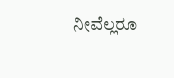ನೀವೆಲ್ಲರೂ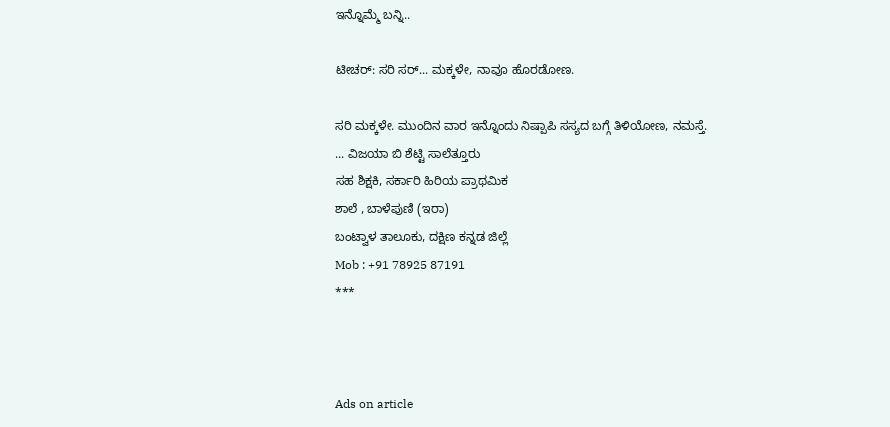ಇನ್ನೊಮ್ಮೆ ಬನ್ನಿ..

ಟೀಚರ್: ಸರಿ ಸರ್... ಮಕ್ಕಳೇ, ನಾವೂ ಹೊರಡೋಣ.

ಸರಿ ಮಕ್ಕಳೇ. ಮುಂದಿನ ವಾರ ಇನ್ನೊಂದು ನಿಷ್ಪಾಪಿ ಸಸ್ಯದ ಬಗ್ಗೆ ತಿಳಿಯೋಣ, ನಮಸ್ತೆ.
... ವಿಜಯಾ ಬಿ ಶೆಟ್ಟಿ ಸಾಲೆತ್ತೂರು
ಸಹ ಶಿಕ್ಷಕಿ, ಸರ್ಕಾರಿ ಹಿರಿಯ ಪ್ರಾಥಮಿಕ
ಶಾಲೆ , ಬಾಳೆಪುಣಿ (ಇರಾ)
ಬಂಟ್ವಾಳ ತಾಲೂಕು, ದಕ್ಷಿಣ ಕನ್ನಡ ಜಿಲ್ಲೆ
Mob : +91 78925 87191
***



Ads on article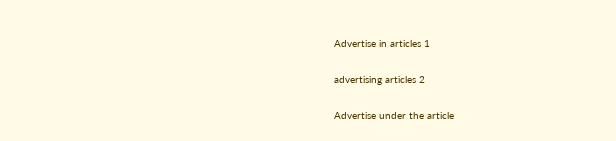Advertise in articles 1

advertising articles 2

Advertise under the article